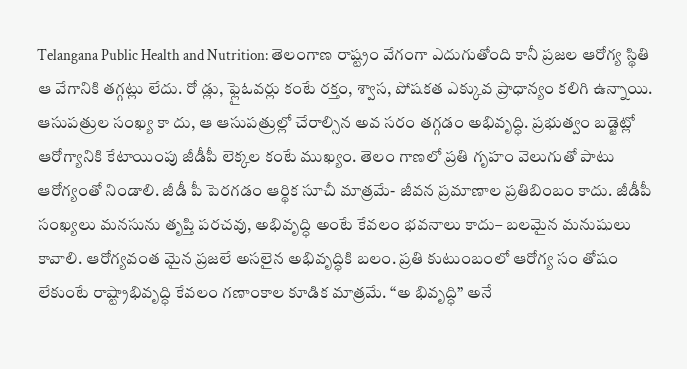Telangana Public Health and Nutrition: తెలంగాణ రాష్ట్రం వేగంగా ఎదుగుతోంది కానీ ప్రజల ఆరోగ్య స్థితి ఆ వేగానికి తగ్గట్లు లేదు. రో డ్లు, ఫ్లైఓవర్లు కంటే రక్తం, శ్వాస, పోషకత ఎక్కువ ప్రాధాన్యం కలిగి ఉన్నాయి. ఆసుపత్రుల సంఖ్య కా దు, ఆ ఆసుపత్రుల్లో చేరాల్సిన అవ సరం తగ్గడం అభివృద్ధి. ప్రభుత్వం బడ్జెట్లో ఆరోగ్యానికి కేటాయింపు జీడీపీ లెక్కల కంటే ముఖ్యం. తెలం గాణలో ప్రతి గృహం వెలుగుతో పాటు ఆరోగ్యంతో నిండాలి. జీడీ పీ పెరగడం ఆర్థిక సూచీ మాత్రమే- జీవన ప్రమాణాల ప్రతిబింబం కాదు. జీడీపీ సంఖ్యలు మనసును తృప్తి పరచవు, అభివృద్ధి అంటే కేవలం భవనాలు కాదు– బలమైన మనుషులు కావాలి. ఆరోగ్యవంత మైన ప్రజలే అసలైన అభివృద్ధికి బలం. ప్రతి కుటుంబంలో ఆరోగ్య సం తోషం లేకుంటే రాష్ట్రాభివృద్ధి కేవలం గణాంకాల కూడిక మాత్రమే. “అ భివృద్ధి” అనే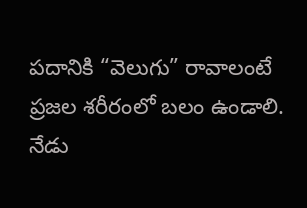పదానికి “వెలుగు” రావాలంటే ప్రజల శరీరంలో బలం ఉండాలి.
నేడు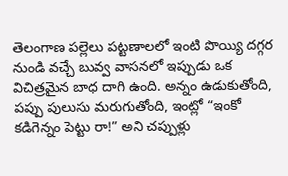తెలంగాణ పల్లెలు పట్టణాలలో ఇంటి పొయ్యి దగ్గర నుండి వచ్చే బువ్వ వాసనలో ఇప్పుడు ఒక విచిత్రమైన బాధ దాగి ఉంది. అన్నం ఉడుకుతోంది, పప్పు పులుసు మరుగుతోంది, ఇంట్లో “ఇంకో కడిగెన్నం పెట్టు రా!” అని చప్పుళ్లు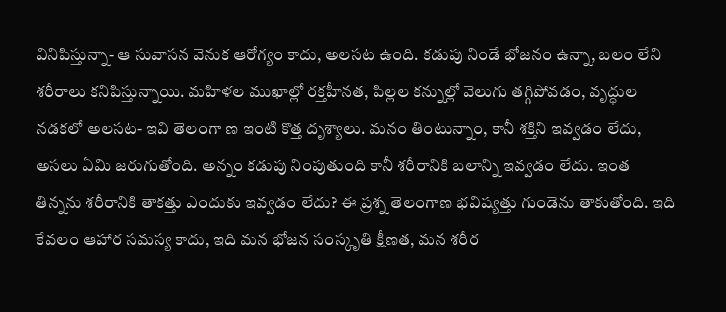వినిపిస్తున్నా- ఆ సువాసన వెనుక ఆరోగ్యం కాదు, అలసట ఉంది. కడుపు నిండే భోజనం ఉన్నా, బలం లేని శరీరాలు కనిపిస్తున్నాయి. మహిళల ముఖాల్లో రక్తహీనత, పిల్లల కన్నుల్లో వెలుగు తగ్గిపోవడం, వృద్ధుల నడకలో అలసట- ఇవి తెలంగా ణ ఇంటి కొత్త దృశ్యాలు. మనం తింటున్నాం, కానీ శక్తిని ఇవ్వడం లేదు, అసలు ఏమి జరుగుతోంది. అన్నం కడుపు నింపుతుంది కానీ శరీరానికి బలాన్ని ఇవ్వడం లేదు. ఇంత తిన్నను శరీరానికి తాకత్తు ఎందుకు ఇవ్వడం లేదు? ఈ ప్రశ్న తెలంగాణ భవిష్యత్తు గుండెను తాకుతోంది. ఇది కేవలం ఆహార సమస్య కాదు, ఇది మన భోజన సంస్కృతి క్షీణత, మన శరీర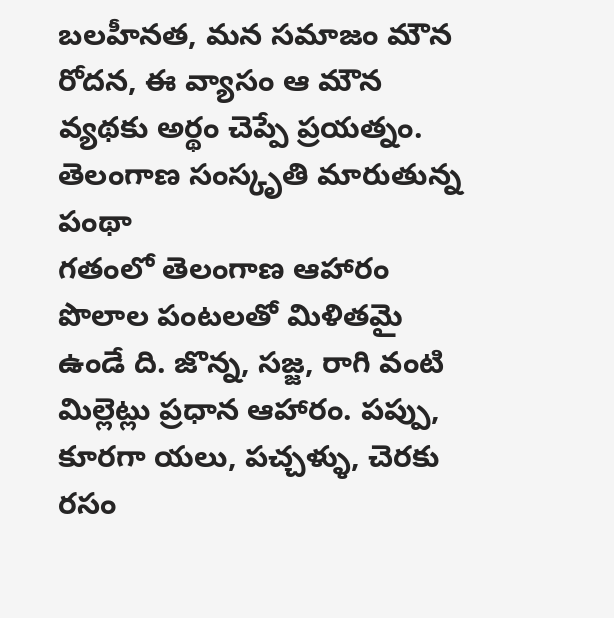బలహీనత, మన సమాజం మౌన రోదన, ఈ వ్యాసం ఆ మౌన వ్యథకు అర్థం చెప్పే ప్రయత్నం.
తెలంగాణ సంస్కృతి మారుతున్న పంథా
గతంలో తెలంగాణ ఆహారం పొలాల పంటలతో మిళితమై ఉండే ది. జొన్న, సజ్జ, రాగి వంటి మిల్లెట్లు ప్రధాన ఆహారం. పప్పు, కూరగా యలు, పచ్చళ్ళు, చెరకు రసం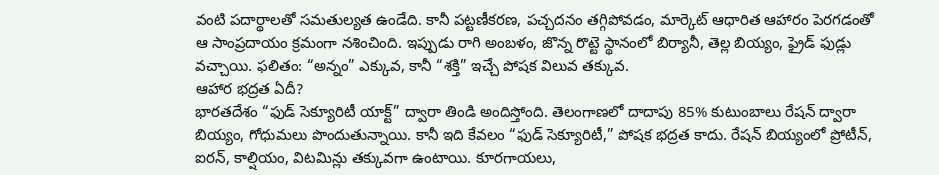వంటి పదార్థాలతో సమతుల్యత ఉండేది. కానీ పట్టణీకరణ, పచ్చదనం తగ్గిపోవడం, మార్కెట్ ఆధారిత ఆహారం పెరగడంతో ఆ సాంప్రదాయం క్రమంగా నశించింది. ఇప్పుడు రాగి అంబళం, జొన్న రొట్టె స్థానంలో బిర్యానీ, తెల్ల బియ్యం, ఫ్రైడ్ ఫుడ్లు వచ్చాయి. ఫలితం: “అన్నం” ఎక్కువ, కానీ “శక్తి” ఇచ్చే పోషక విలువ తక్కువ.
ఆహార భద్రత ఏదీ?
భారతదేశం “ఫుడ్ సెక్యూరిటీ యాక్ట్” ద్వారా తిండి అందిస్తోంది. తెలంగాణలో దాదాపు 85% కుటుంబాలు రేషన్ ద్వారా బియ్యం, గోధుమలు పొందుతున్నాయి. కానీ ఇది కేవలం “ఫుడ్ సెక్యూరిటీ,” పోషక భద్రత కాదు. రేషన్ బియ్యంలో ప్రోటీన్, ఐరన్, కాల్షియం, విటమిన్లు తక్కువగా ఉంటాయి. కూరగాయలు,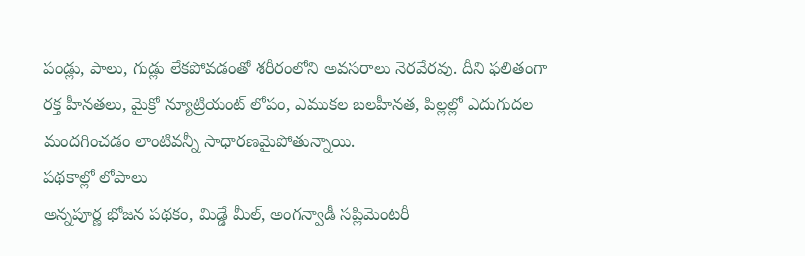పండ్లు, పాలు, గుడ్లు లేకపోవడంతో శరీరంలోని అవసరాలు నెరవేరవు. దీని ఫలితంగా రక్త హీనతలు, మైక్రో న్యూట్రియంట్ లోపం, ఎముకల బలహీనత, పిల్లల్లో ఎదుగుదల మందగించడం లాంటివన్నీ సాధారణమైపోతున్నాయి.
పథకాల్లో లోపాలు
అన్నపూర్ణ భోజన పథకం, మిడ్డే మీల్, అంగన్వాడీ సప్లిమెంటరీ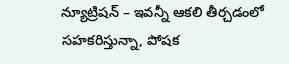న్యూట్రిషన్ – ఇవన్నీ ఆకలి తీర్చడంలో సహకరిస్తున్నా, పోషక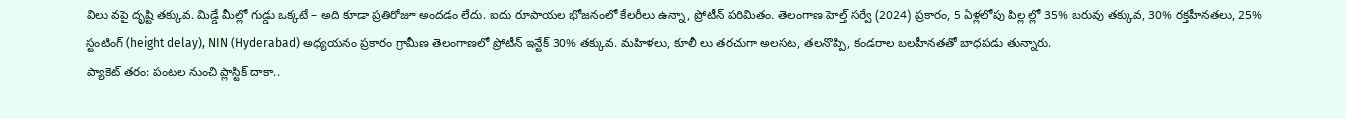విలు వపై దృష్టి తక్కువ. మిడ్డే మీల్లో గుడ్డు ఒక్కటే – అది కూడా ప్రతిరోజూ అందడం లేదు. ఐదు రూపాయల భోజనంలో కేలరీలు ఉన్నా, ప్రోటీన్ పరిమితం. తెలంగాణ హెల్త్ సర్వే (2024) ప్రకారం, 5 ఏళ్లలోపు పిల్ల ల్లో 35% బరువు తక్కువ, 30% రక్తహీనతలు, 25% స్టంటింగ్ (height delay), NIN (Hyderabad) అధ్యయనం ప్రకారం గ్రామీణ తెలంగాణలో ప్రోటీన్ ఇన్టేక్ 30% తక్కువ. మహిళలు, కూలీ లు తరచుగా అలసట, తలనొప్పి, కండరాల బలహీనతతో బాధపడు తున్నారు.
ప్యాకెట్ తరం: పంటల నుంచి ప్లాస్టిక్ దాకా..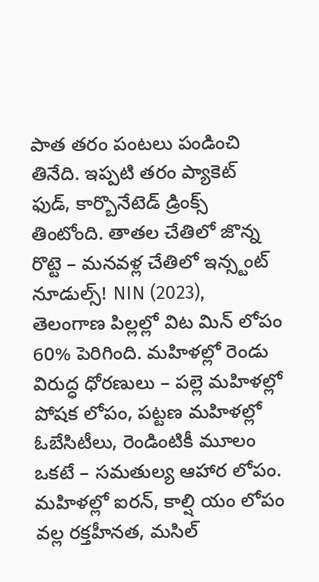పాత తరం పంటలు పండించి తినేది. ఇప్పటి తరం ప్యాకెట్ ఫుడ్, కార్బొనేటెడ్ డ్రింక్స్ తింటోంది. తాతల చేతిలో జొన్న రొట్టె – మనవళ్ల చేతిలో ఇన్స్టంట్ నూడుల్స్! NIN (2023), తెలంగాణ పిల్లల్లో విట మిన్ లోపం 60% పెరిగింది. మహిళల్లో రెండు విరుద్ధ ధోరణులు – పల్లె మహిళల్లో పోషక లోపం, పట్టణ మహిళల్లో ఓబేసిటీలు, రెండింటికీ మూలం ఒకటే – సమతుల్య ఆహార లోపం. మహిళల్లో ఐరన్, కాల్షి యం లోపం వల్ల రక్తహీనత, మసిల్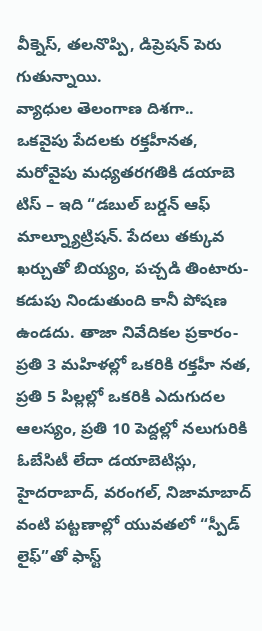వీక్నెస్, తలనొప్పి, డిప్రెషన్ పెరు గుతున్నాయి.
వ్యాధుల తెలంగాణ దిశగా..
ఒకవైపు పేదలకు రక్తహీనత, మరోవైపు మధ్యతరగతికి డయాబె టిస్ – ఇది “డబుల్ బర్డన్ ఆఫ్ మాల్న్యూట్రిషన్. పేదలు తక్కువ ఖర్చుతో బియ్యం, పచ్చడి తింటారు- కడుపు నిండుతుంది కానీ పోషణ ఉండదు. తాజా నివేదికల ప్రకారం- ప్రతి 3 మహిళల్లో ఒకరికి రక్తహీ నత, ప్రతి 5 పిల్లల్లో ఒకరికి ఎదుగుదల ఆలస్యం, ప్రతి 10 పెద్దల్లో నలుగురికి ఓబేసిటీ లేదా డయాబెటిస్లు, హైదరాబాద్, వరంగల్, నిజామాబాద్ వంటి పట్టణాల్లో యువతలో “స్పీడ్ లైఫ్”తో ఫాస్ట్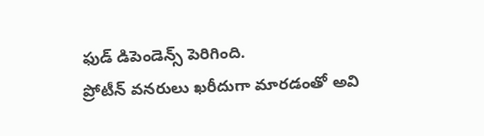ఫుడ్ డిపెండెన్స్ పెరిగింది.
ప్రోటీన్ వనరులు ఖరీదుగా మారడంతో అవి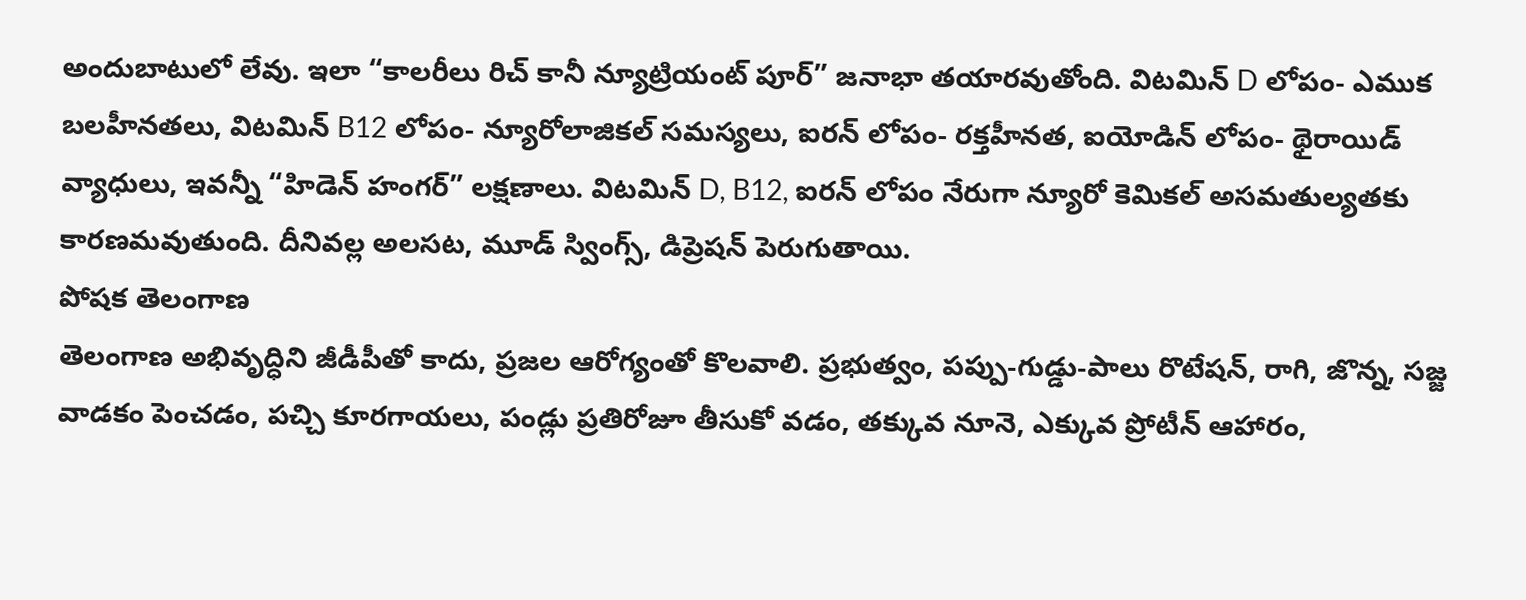అందుబాటులో లేవు. ఇలా “కాలరీలు రిచ్ కానీ న్యూట్రియంట్ పూర్” జనాభా తయారవుతోంది. విటమిన్ D లోపం- ఎముక బలహీనతలు, విటమిన్ B12 లోపం- న్యూరోలాజికల్ సమస్యలు, ఐరన్ లోపం- రక్తహీనత, ఐయోడిన్ లోపం- థైరాయిడ్ వ్యాధులు, ఇవన్నీ “హిడెన్ హంగర్” లక్షణాలు. విటమిన్ D, B12, ఐరన్ లోపం నేరుగా న్యూరో కెమికల్ అసమతుల్యతకు కారణమవుతుంది. దీనివల్ల అలసట, మూడ్ స్వింగ్స్, డిప్రెషన్ పెరుగుతాయి.
పోషక తెలంగాణ
తెలంగాణ అభివృద్ధిని జీడీపీతో కాదు, ప్రజల ఆరోగ్యంతో కొలవాలి. ప్రభుత్వం, పప్పు-గుడ్డు-పాలు రొటేషన్, రాగి, జొన్న, సజ్జ వాడకం పెంచడం, పచ్చి కూరగాయలు, పండ్లు ప్రతిరోజూ తీసుకో వడం, తక్కువ నూనె, ఎక్కువ ప్రోటీన్ ఆహారం,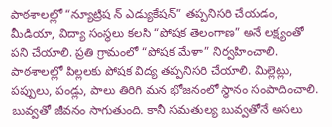పాఠశాలల్లో “న్యూట్రిష న్ ఎడ్యుకేషన్” తప్పనిసరి చేయడం, మీడియా, విద్యా సంస్థలు కలసి “పోషక తెలంగాణ” అనే లక్ష్యంతో పని చేయాలి. ప్రతి గ్రామంలో “పోషక మేళా” నిర్వహించాలి. పాఠశాలల్లో పిల్లలకు పోషక విద్య తప్పనిసరి చేయాలి. మిల్లెట్లు, పప్పులు, పండ్లు, పాలు తిరిగి మన భోజనంలో స్థానం సంపాదించాలి.
బువ్వతో జీవనం సాగుతుంది. కానీ సమతుల్య బువ్వతోనే అసలు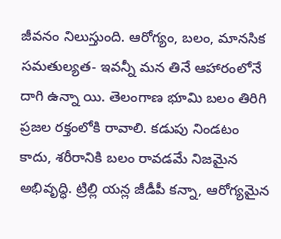జీవనం నిలుస్తుంది. ఆరోగ్యం, బలం, మానసిక సమతుల్యత- ఇవన్నీ మన తినే ఆహారంలోనే దాగి ఉన్నా యి. తెలంగాణ భూమి బలం తిరిగి ప్రజల రక్తంలోకి రావాలి. కడుపు నిండటం కాదు, శరీరానికి బలం రావడమే నిజమైన అభివృద్ధి. ట్రిల్లి యన్ల జీడీపీ కన్నా, ఆరోగ్యమైన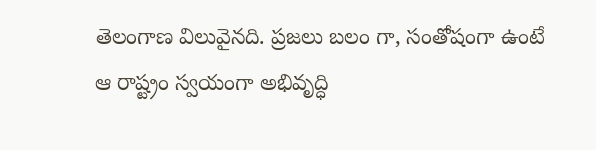తెలంగాణ విలువైనది. ప్రజలు బలం గా, సంతోషంగా ఉంటే ఆ రాష్ట్రం స్వయంగా అభివృద్ధి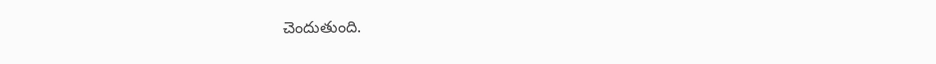చెందుతుంది.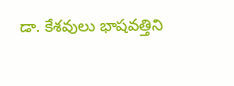డా. కేశవులు భాషవత్తిని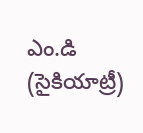ఎం.డి (సైకియాట్రీ)